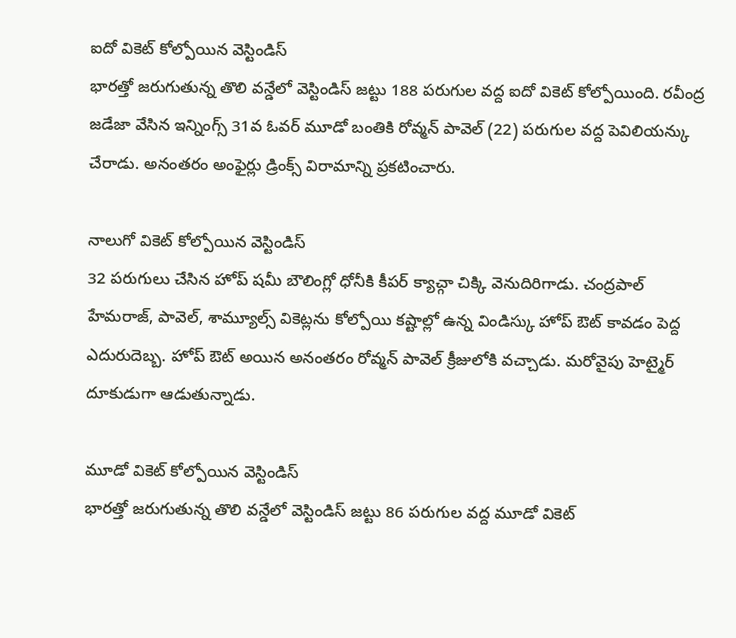ఐదో వికెట్ కోల్పోయిన వెస్టిండిస్
భారత్తో జరుగుతున్న తొలి వన్డేలో వెస్టిండిస్ జట్టు 188 పరుగుల వద్ద ఐదో వికెట్ కోల్పోయింది. రవీంద్ర జడేజా వేసిన ఇన్నింగ్స్ 31వ ఓవర్ మూడో బంతికి రోవ్మన్ పావెల్ (22) పరుగుల వద్ద పెవిలియన్కు చేరాడు. అనంతరం అంఫైర్లు డ్రింక్స్ విరామాన్ని ప్రకటించారు.

నాలుగో వికెట్ కోల్పోయిన వెస్టిండిస్
32 పరుగులు చేసిన హోప్ షమీ బౌలింగ్లో ధోనీకి కీపర్ క్యాచ్గా చిక్కి వెనుదిరిగాడు. చంద్రపాల్ హేమరాజ్, పావెల్, శామ్యూల్స్ వికెట్లను కోల్పోయి కష్టాల్లో ఉన్న విండిస్కు హోప్ ఔట్ కావడం పెద్ద ఎదురుదెబ్బ. హోప్ ఔట్ అయిన అనంతరం రోవ్మన్ పావెల్ క్రీజులోకి వచ్చాడు. మరోవైపు హెట్మైర్ దూకుడుగా ఆడుతున్నాడు.

మూడో వికెట్ కోల్పోయిన వెస్టిండిస్
భారత్తో జరుగుతున్న తొలి వన్డేలో వెస్టిండిస్ జట్టు 86 పరుగుల వద్ద మూడో వికెట్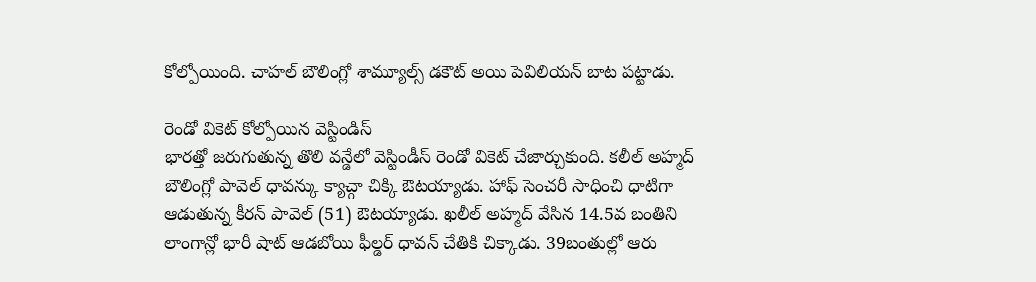కోల్పోయింది. చాహల్ బౌలింగ్లో శామ్యూల్స్ డకౌట్ అయి పెవిలియన్ బాట పట్టాడు.

రెండో వికెట్ కోల్పోయిన వెస్టిండిస్
భారత్తో జరుగుతున్న తొలి వన్డేలో వెస్టిండీస్ రెండో వికెట్ చేజార్చుకుంది. కలీల్ అహ్మద్ బౌలింగ్లో పావెల్ ధావన్కు క్యాచ్గా చిక్కి ఔటయ్యాడు. హాఫ్ సెంచరీ సాధించి ధాటిగా ఆడుతున్న కీరన్ పావెల్ (51) ఔటయ్యాడు. ఖలీల్ అహ్మద్ వేసిన 14.5వ బంతిని లాంగాన్లో భారీ షాట్ ఆడబోయి ఫీల్డర్ ధావన్ చేతికి చిక్కాడు. 39బంతుల్లో ఆరు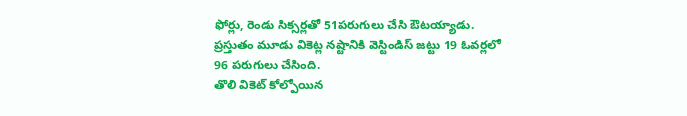ఫోర్లు, రెండు సిక్సర్లతో 51పరుగులు చేసి ఔటయ్యాడు. ప్రస్తుతం మూడు వికెట్ల నష్టానికి వెస్టిండిస్ జట్టు 19 ఓవర్లలో 96 పరుగులు చేసింది.
తొలి వికెట్ కోల్పోయిన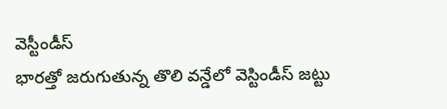వెస్టీండీస్
భారత్తో జరుగుతున్న తొలి వన్డేలో వెస్టిండీస్ జట్టు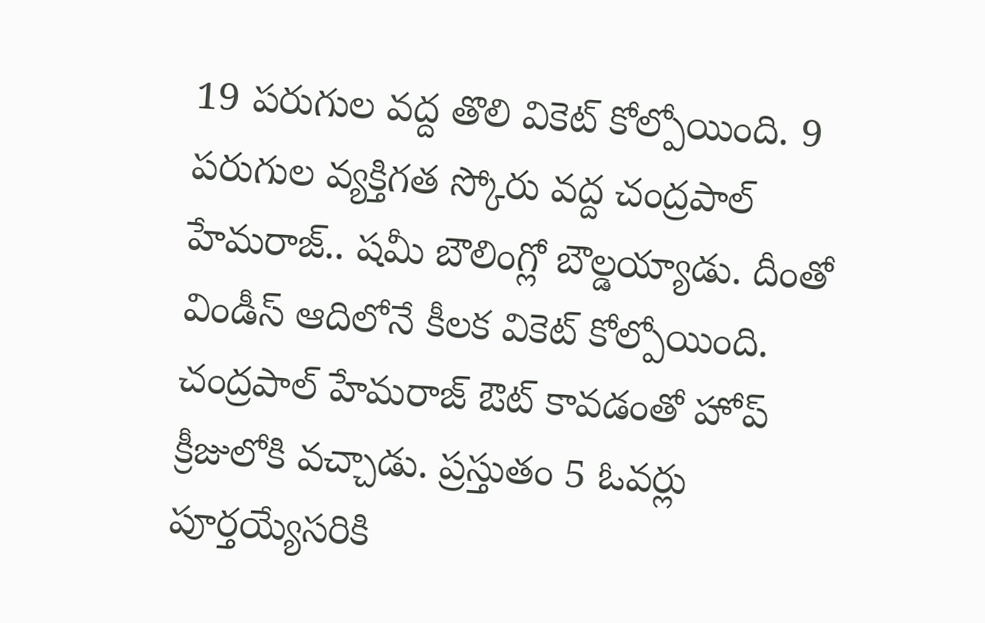19 పరుగుల వద్ద తొలి వికెట్ కోల్పోయింది. 9 పరుగుల వ్యక్తిగత స్కోరు వద్ద చంద్రపాల్ హేమరాజ్.. షమీ బౌలింగ్లో బౌల్డయ్యాడు. దీంతో విండీస్ ఆదిలోనే కీలక వికెట్ కోల్పోయింది. చంద్రపాల్ హేమరాజ్ ఔట్ కావడంతో హోప్ క్రీజులోకి వచ్చాడు. ప్రస్తుతం 5 ఓవర్లు పూర్తయ్యేసరికి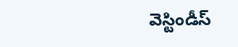వెస్టిండీస్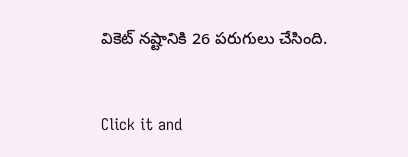వికెట్ నష్టానికి 26 పరుగులు చేసింది.


Click it and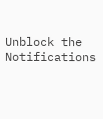Unblock the Notifications